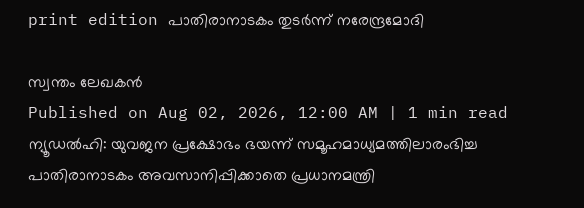print edition പാതിരാനാടകം തുടർന്ന് നരേന്ദ്രമോദി

സ്വന്തം ലേഖകൻ
Published on Aug 02, 2026, 12:00 AM | 1 min read
ന്യൂഡൽഹി: യുവജന പ്രക്ഷോഭം ഭയന്ന് സമൂഹമാധ്യമത്തിലാരംഭിച്ച പാതിരാനാടകം അവസാനിപ്പിക്കാതെ പ്രധാനമന്ത്രി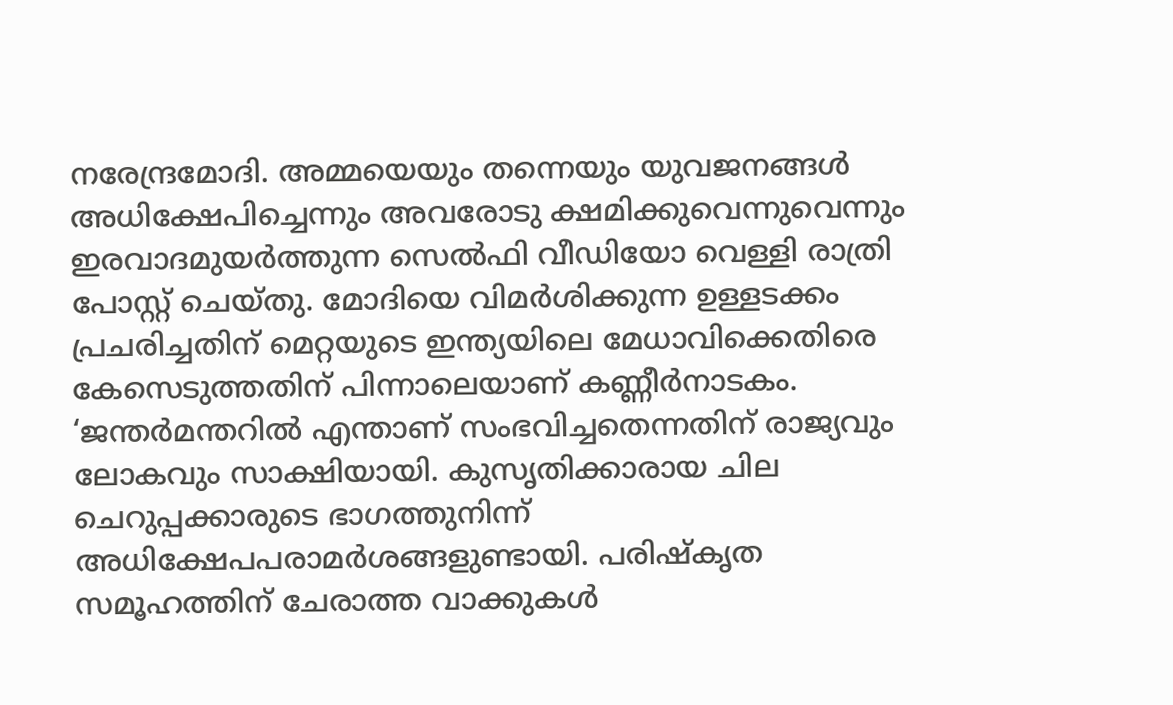നരേന്ദ്രമോദി. അമ്മയെയും തന്നെയും യുവജനങ്ങൾ അധിക്ഷേപിച്ചെന്നും അവരോടു ക്ഷമിക്കുവെന്നുവെന്നും ഇരവാദമുയർത്തുന്ന സെൽഫി വീഡിയോ വെള്ളി രാത്രി പോസ്റ്റ് ചെയ്തു. മോദിയെ വിമർശിക്കുന്ന ഉള്ളടക്കം പ്രചരിച്ചതിന് മെറ്റയുടെ ഇന്ത്യയിലെ മേധാവിക്കെതിരെ കേസെടുത്തതിന് പിന്നാലെയാണ് കണ്ണീർനാടകം.
‘ജന്തർമന്തറിൽ എന്താണ് സംഭവിച്ചതെന്നതിന് രാജ്യവും ലോകവും സാക്ഷിയായി. കുസൃതിക്കാരായ ചില ചെറുപ്പക്കാരുടെ ഭാഗത്തുനിന്ന് അധിക്ഷേപപരാമർശങ്ങളുണ്ടായി. പരിഷ്കൃത സമൂഹത്തിന് ചേരാത്ത വാക്കുകൾ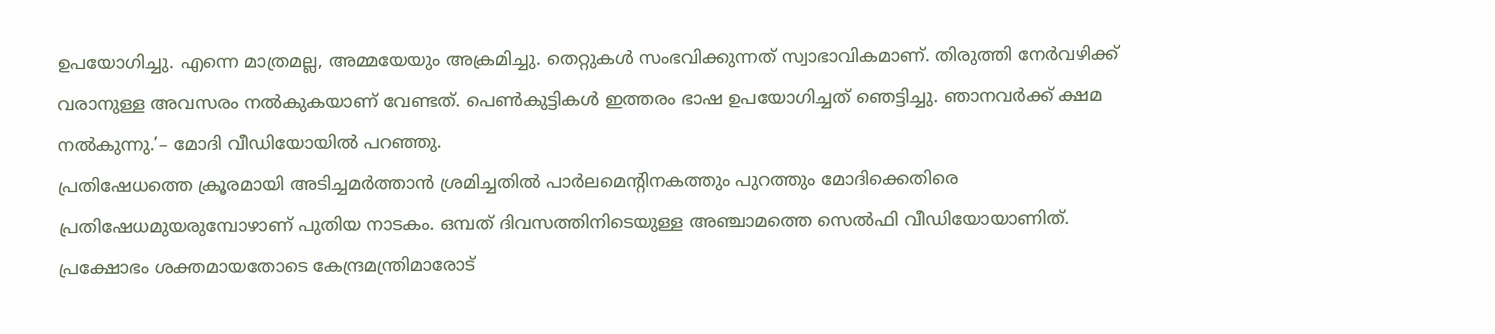ഉപയോഗിച്ചു. എന്നെ മാത്രമല്ല, അമ്മയേയും അക്രമിച്ചു. തെറ്റുകൾ സംഭവിക്കുന്നത് സ്വാഭാവികമാണ്. തിരുത്തി നേർവഴിക്ക് വരാനുള്ള അവസരം നൽകുകയാണ് വേണ്ടത്. പെൺകുട്ടികൾ ഇത്തരം ഭാഷ ഉപയോഗിച്ചത് ഞെട്ടിച്ചു. ഞാനവർക്ക് ക്ഷമ നൽകുന്നു.’– മോദി വീഡിയോയിൽ പറഞ്ഞു.
പ്രതിഷേധത്തെ ക്രൂരമായി അടിച്ചമർത്താൻ ശ്രമിച്ചതിൽ പാർലമെന്റിനകത്തും പുറത്തും മോദിക്കെതിരെ പ്രതിഷേധമുയരുമ്പോഴാണ് പുതിയ നാടകം. ഒമ്പത് ദിവസത്തിനിടെയുള്ള അഞ്ചാമത്തെ സെൽഫി വീഡിയോയാണിത്. പ്രക്ഷോഭം ശക്തമായതോടെ കേന്ദ്രമന്ത്രിമാരോട്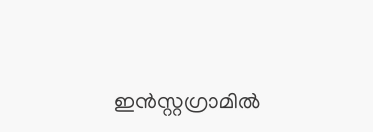ഇൻസ്റ്റഗ്രാമിൽ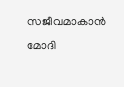സജീവമാകാൻ മോദി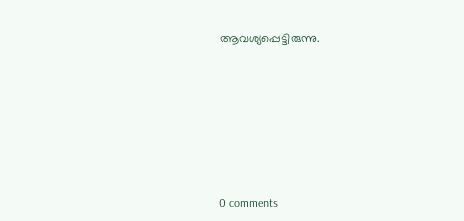ആവശ്യപ്പെട്ടിരുന്നു.










0 comments